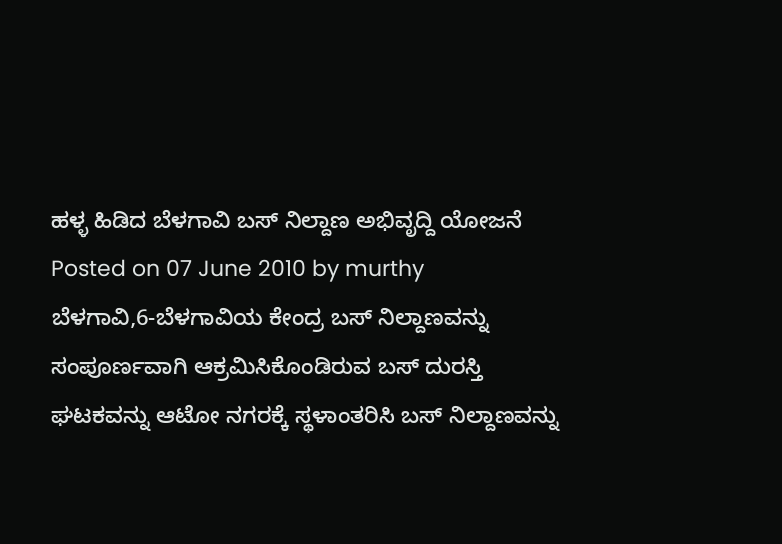ಹಳ್ಳ ಹಿಡಿದ ಬೆಳಗಾವಿ ಬಸ್ ನಿಲ್ದಾಣ ಅಭಿವೃದ್ದಿ ಯೋಜನೆ
Posted on 07 June 2010 by murthy
ಬೆಳಗಾವಿ,6-ಬೆಳಗಾವಿಯ ಕೇಂದ್ರ ಬಸ್ ನಿಲ್ದಾಣವನ್ನು ಸಂಪೂರ್ಣವಾಗಿ ಆಕ್ರಮಿಸಿಕೊಂಡಿರುವ ಬಸ್ ದುರಸ್ತಿ ಘಟಕವನ್ನು ಆಟೋ ನಗರಕ್ಕೆ ಸ್ಥಳಾಂತರಿಸಿ ಬಸ್ ನಿಲ್ದಾಣವನ್ನು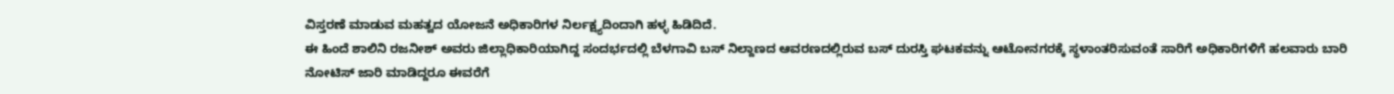ವಿಸ್ತರಣೆ ಮಾಡುವ ಮಹತ್ವದ ಯೋಜನೆ ಅಧಿಕಾರಿಗಳ ನಿರ್ಲಕ್ಷ್ಯದಿಂದಾಗಿ ಹಳ್ಳ ಹಿಡಿದಿದೆ.
ಈ ಹಿಂದೆ ಶಾಲಿನಿ ರಜನೀಶ್ ಅವರು ಜಿಲ್ಲಾಧಿಕಾರಿಯಾಗಿದ್ದ ಸಂದರ್ಭದಲ್ಲಿ ಬೆಳಗಾವಿ ಬಸ್ ನಿಲ್ದಾಣದ ಆವರಣದಲ್ಲಿರುವ ಬಸ್ ದುರಸ್ತಿ ಘಟಕವನ್ನು ಆಟೋನಗರಕ್ಕೆ ಸ್ಥಳಾಂತರಿಸುವಂತೆ ಸಾರಿಗೆ ಅಧಿಕಾರಿಗಳಿಗೆ ಹಲವಾರು ಬಾರಿ ನೋಟಿಸ್ ಜಾರಿ ಮಾಡಿದ್ದರೂ ಈವರೆಗೆ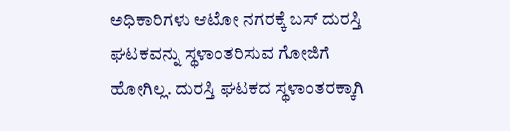ಅಧಿಕಾರಿಗಳು ಆಟೋ ನಗರಕ್ಕೆ ಬಸ್ ದುರಸ್ತಿ ಘಟಕವನ್ನು ಸ್ಥಳಾಂತರಿಸುವ ಗೋಜಿಗೆ ಹೋಗಿಲ್ಲ. ದುರಸ್ತಿ ಘಟಕದ ಸ್ಥಳಾಂತರಕ್ಕಾಗಿ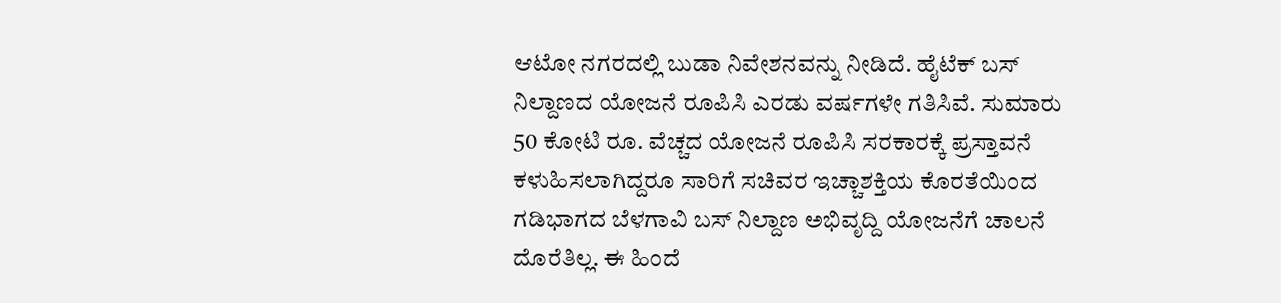ಆಟೋ ನಗರದಲ್ಲಿ ಬುಡಾ ನಿವೇಶನವನ್ನು ನೀಡಿದೆ. ಹೈಟೆಕ್ ಬಸ್ ನಿಲ್ದಾಣದ ಯೋಜನೆ ರೂಪಿಸಿ ಎರಡು ವರ್ಷಗಳೇ ಗತಿಸಿವೆ. ಸುಮಾರು 50 ಕೋಟಿ ರೂ. ವೆಚ್ಚದ ಯೋಜನೆ ರೂಪಿಸಿ ಸರಕಾರಕ್ಕೆ ಪ್ರಸ್ತಾವನೆ ಕಳುಹಿಸಲಾಗಿದ್ದರೂ ಸಾರಿಗೆ ಸಚಿವರ ಇಚ್ಚಾಶಕ್ತಿಯ ಕೊರತೆಯಿಂದ ಗಡಿಭಾಗದ ಬೆಳಗಾವಿ ಬಸ್ ನಿಲ್ದಾಣ ಅಭಿವೃದ್ದಿ ಯೋಜನೆಗೆ ಚಾಲನೆ ದೊರೆತಿಲ್ಲ. ಈ ಹಿಂದೆ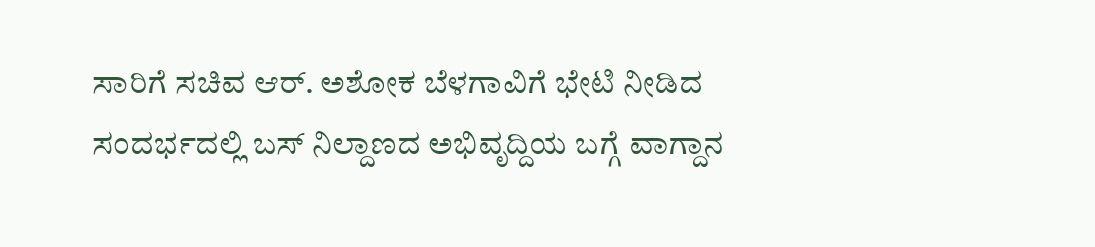ಸಾರಿಗೆ ಸಚಿವ ಆರ್. ಅಶೋಕ ಬೆಳಗಾವಿಗೆ ಭೇಟಿ ನೀಡಿದ ಸಂದರ್ಭದಲ್ಲಿ ಬಸ್ ನಿಲ್ದಾಣದ ಅಭಿವೃದ್ದಿಯ ಬಗ್ಗೆ ವಾಗ್ದಾನ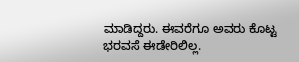ಮಾಡಿದ್ದರು. ಈವರೆಗೂ ಅವರು ಕೊಟ್ಟ ಭರವಸೆ ಈಡೇರಿಲಿಲ್ಲ.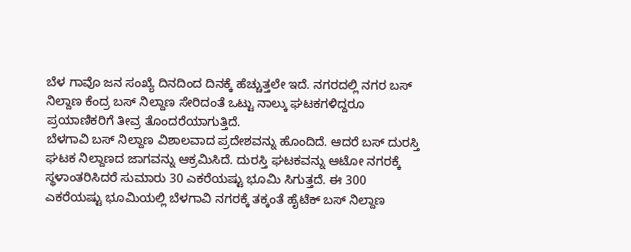ಬೆಳ ಗಾವೊ ಜನ ಸಂಖ್ಯೆ ದಿನದಿಂದ ದಿನಕ್ಕೆ ಹೆಚ್ಚುತ್ತಲೇ ಇದೆ. ನಗರದಲ್ಲಿ ನಗರ ಬಸ್ ನಿಲ್ದಾಣ ಕೆಂದ್ರ ಬಸ್ ನಿಲ್ದಾಣ ಸೇರಿದಂತೆ ಒಟ್ಟು ನಾಲ್ಕು ಘಟಕಗಳಿದ್ದರೂ ಪ್ರಯಾಣಿಕರಿಗೆ ತೀವ್ರ ತೊಂದರೆಯಾಗುತ್ತಿದೆ.
ಬೆಳಗಾವಿ ಬಸ್ ನಿಲ್ದಾಣ ವಿಶಾಲವಾದ ಪ್ರದೇಶವನ್ನು ಹೊಂದಿದೆ. ಆದರೆ ಬಸ್ ದುರಸ್ತಿ ಘಟಕ ನಿಲ್ದಾಣದ ಜಾಗವನ್ನು ಆಕ್ರಮಿಸಿದೆ. ದುರಸ್ತಿ ಘಟಕವನ್ನು ಆಟೋ ನಗರಕ್ಕೆ ಸ್ಥಳಾಂತರಿಸಿದರೆ ಸುಮಾರು 30 ಎಕರೆಯಷ್ಟು ಭೂಮಿ ಸಿಗುತ್ತದೆ. ಈ 300 ಎಕರೆಯಷ್ಟು ಭೂಮಿಯಲ್ಲಿ ಬೆಳಗಾವಿ ನಗರಕ್ಕೆ ತಕ್ಕಂತೆ ಹೈಟೆಕ್ ಬಸ್ ನಿಲ್ದಾಣ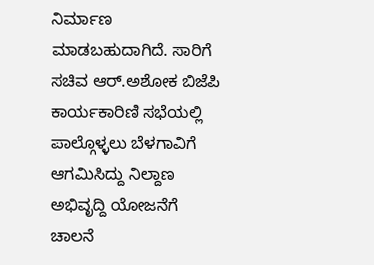ನಿರ್ಮಾಣ ಮಾಡಬಹುದಾಗಿದೆ. ಸಾರಿಗೆ ಸಚಿವ ಆರ್.ಅಶೋಕ ಬಿಜೆಪಿ ಕಾರ್ಯಕಾರಿಣಿ ಸಭೆಯಲ್ಲಿ ಪಾಲ್ಗೊಳ್ಳಲು ಬೆಳಗಾವಿಗೆ ಆಗಮಿಸಿದ್ದು ನಿಲ್ದಾಣ ಅಭಿವೃದ್ದಿ ಯೋಜನೆಗೆ ಚಾಲನೆ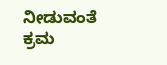ನೀಡುವಂತೆ ಕ್ರಮ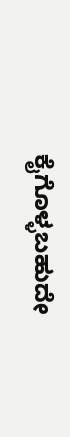ಕೈಗೊಳ್ಳಬಹುದೇ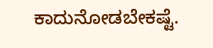ಕಾದುನೋಡಬೇಕಷ್ಟೆ.